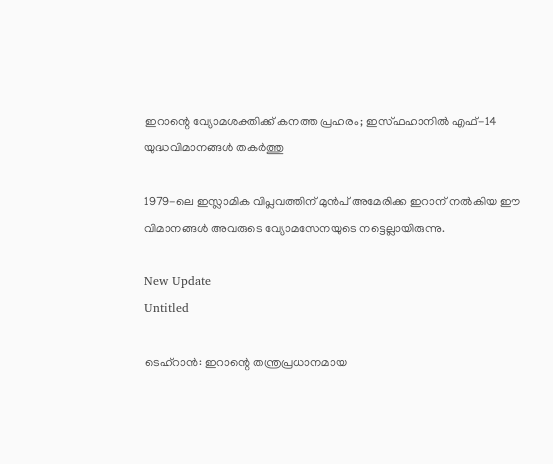ഇറാന്റെ വ്യോമശക്തിക്ക് കനത്ത പ്രഹരം; ഇസ്ഫഹാനിൽ എഫ്-14 യുദ്ധവിമാനങ്ങൾ തകർത്തു

1979-ലെ ഇസ്ലാമിക വിപ്ലവത്തിന് മുന്‍പ് അമേരിക്ക ഇറാന് നല്‍കിയ ഈ വിമാനങ്ങള്‍ അവരുടെ വ്യോമസേനയുടെ നട്ടെല്ലായിരുന്നു.

New Update
Untitled

ടെഹ്റാന്‍: ഇറാന്റെ തന്ത്രപ്രധാനമായ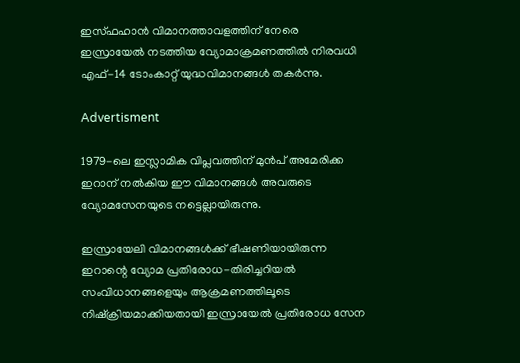ഇസ്ഫഹാന്‍ വിമാനത്താവളത്തിന് നേരെ ഇസ്രായേല്‍ നടത്തിയ വ്യോമാക്രമണത്തില്‍ നിരവധി എഫ്-14 ടോംകാറ്റ് യുദ്ധവിമാനങ്ങള്‍ തകര്‍ന്നു.

Advertisment

1979-ലെ ഇസ്ലാമിക വിപ്ലവത്തിന് മുന്‍പ് അമേരിക്ക ഇറാന് നല്‍കിയ ഈ വിമാനങ്ങള്‍ അവരുടെ വ്യോമസേനയുടെ നട്ടെല്ലായിരുന്നു.

ഇസ്രായേലി വിമാനങ്ങള്‍ക്ക് ഭീഷണിയായിരുന്ന ഇറാന്റെ വ്യോമ പ്രതിരോധ-തിരിച്ചറിയല്‍ സംവിധാനങ്ങളെയും ആക്രമണത്തിലൂടെ നിഷ്‌ക്രിയമാക്കിയതായി ഇസ്രായേല്‍ പ്രതിരോധ സേന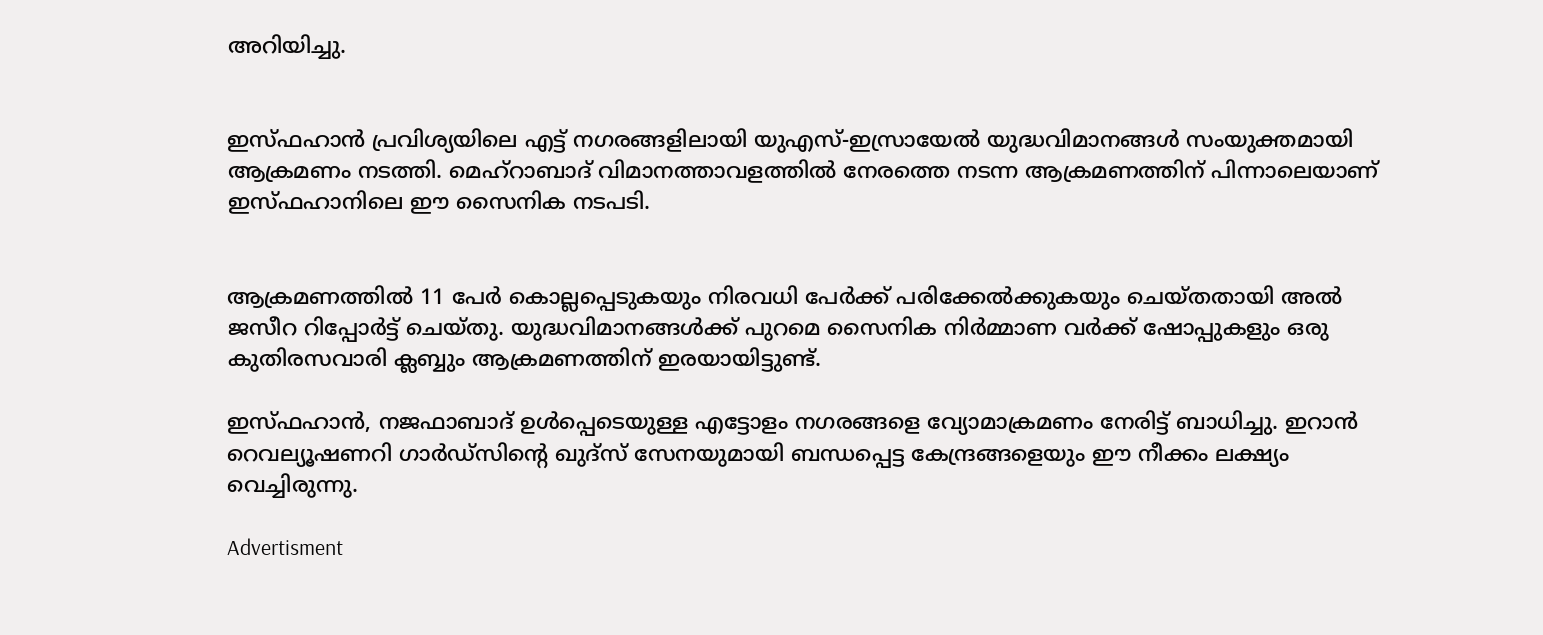അറിയിച്ചു.


ഇസ്ഫഹാന്‍ പ്രവിശ്യയിലെ എട്ട് നഗരങ്ങളിലായി യുഎസ്-ഇസ്രായേല്‍ യുദ്ധവിമാനങ്ങള്‍ സംയുക്തമായി ആക്രമണം നടത്തി. മെഹ്റാബാദ് വിമാനത്താവളത്തില്‍ നേരത്തെ നടന്ന ആക്രമണത്തിന് പിന്നാലെയാണ് ഇസ്ഫഹാനിലെ ഈ സൈനിക നടപടി.


ആക്രമണത്തില്‍ 11 പേര്‍ കൊല്ലപ്പെടുകയും നിരവധി പേര്‍ക്ക് പരിക്കേല്‍ക്കുകയും ചെയ്തതായി അല്‍ ജസീറ റിപ്പോര്‍ട്ട് ചെയ്തു. യുദ്ധവിമാനങ്ങള്‍ക്ക് പുറമെ സൈനിക നിര്‍മ്മാണ വര്‍ക്ക് ഷോപ്പുകളും ഒരു കുതിരസവാരി ക്ലബ്ബും ആക്രമണത്തിന് ഇരയായിട്ടുണ്ട്.

ഇസ്ഫഹാന്‍, നജഫാബാദ് ഉള്‍പ്പെടെയുള്ള എട്ടോളം നഗരങ്ങളെ വ്യോമാക്രമണം നേരിട്ട് ബാധിച്ചു. ഇറാന്‍ റെവല്യൂഷണറി ഗാര്‍ഡ്സിന്റെ ഖുദ്സ് സേനയുമായി ബന്ധപ്പെട്ട കേന്ദ്രങ്ങളെയും ഈ നീക്കം ലക്ഷ്യം വെച്ചിരുന്നു.

Advertisment